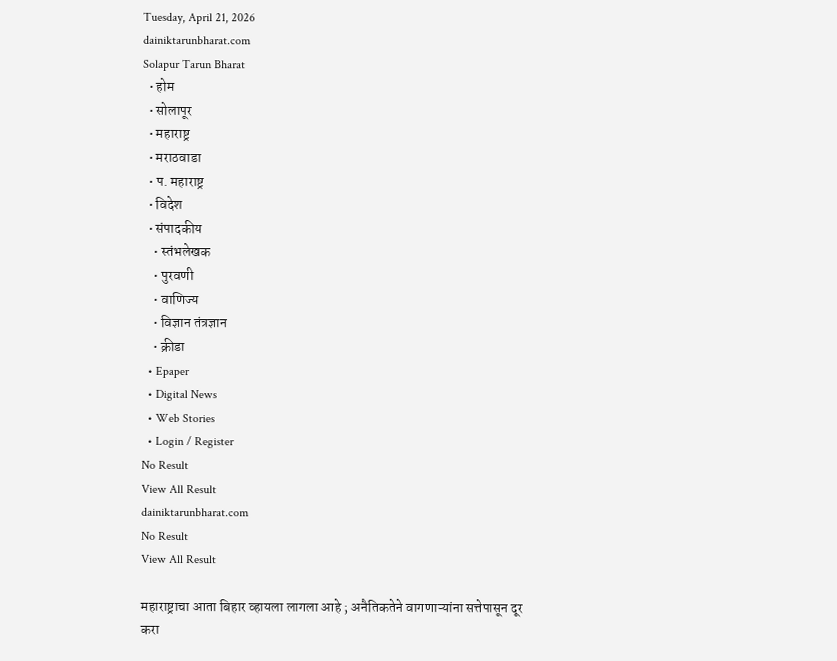Tuesday, April 21, 2026
dainiktarunbharat.com
Solapur Tarun Bharat
  • होम
  • सोलापूर
  • महाराष्ट्र
  • मराठवाडा
  • प. महाराष्ट्र
  • विदेश
  • संपादकीय
    • स्तंभलेखक
    • पुरवणी
    • वाणिज्य
    • विज्ञान तंत्रज्ञान
    • क्रीडा
  • Epaper
  • Digital News
  • Web Stories
  • Login / Register
No Result
View All Result
dainiktarunbharat.com
No Result
View All Result

महाराष्ट्राचा आता बिहार व्हायला लागला आहे ; अनैतिकतेने वागणाऱ्यांना सत्तेपासून दूर करा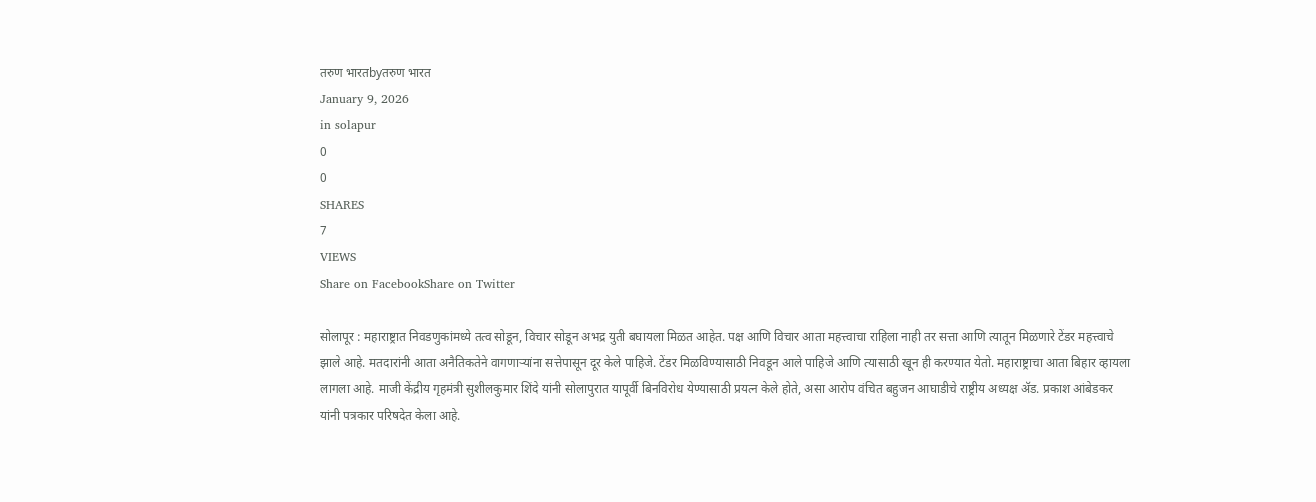तरुण भारतbyतरुण भारत
January 9, 2026
in solapur
0
0
SHARES
7
VIEWS
Share on FacebookShare on Twitter

सोलापूर : महाराष्ट्रात निवडणुकांमध्ये तत्व सोडून, विचार सोडून अभद्र युती बघायला मिळत आहेत. पक्ष आणि विचार आता महत्त्वाचा राहिला नाही तर सत्ता आणि त्यातून मिळणारे टेंडर महत्त्वाचे झाले आहे. मतदारांनी आता अनैतिकतेने वागणाऱ्यांना सत्तेपासून दूर केले पाहिजे. टेंडर मिळविण्यासाठी निवडून आले पाहिजे आणि त्यासाठी खून ही करण्यात येतो. महाराष्ट्राचा आता बिहार व्हायला लागला आहे. माजी केंद्रीय गृहमंत्री सुशीलकुमार शिंदे यांनी सोलापुरात यापूर्वी बिनविरोध येण्यासाठी प्रयत्न केले होते, असा आरोप वंचित बहुजन आघाडीचे राष्ट्रीय अध्यक्ष ॲड. प्रकाश आंबेडकर यांनी पत्रकार परिषदेत केला आहे.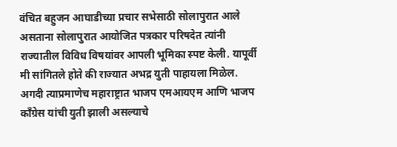वंचित बहुजन आघाडीच्या प्रचार सभेसाठी सोलापुरात आले असताना सोलापुरात आयोजित पत्रकार परिषदेत त्यांनी राज्यातील विविध विषयांवर आपली भूमिका स्पष्ट केली. यापूर्वी मी सांगितले होते की राज्यात अभद्र युती पाहायला मिळेल. अगदी त्याप्रमाणेच महाराष्ट्रात भाजप एमआयएम आणि भाजप काँग्रेस यांची युती झाली असल्याचे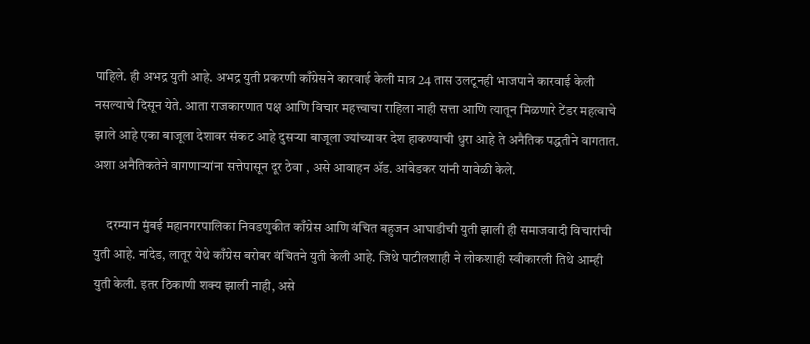पाहिले. ही अभद्र युती आहे. अभद्र युती प्रकरणी काँग्रेसने कारवाई केली मात्र 24 तास उलटूनही भाजपाने कारवाई केली नसल्याचे दिसून येते. आता राजकारणात पक्ष आणि विचार महत्त्वाचा राहिला नाही सत्ता आणि त्यातून मिळणारे टेंडर महत्वाचे झाले आहे एका बाजूला देशावर संकट आहे दुसऱ्या बाजूला ज्यांच्यावर देश हाकण्याची धुरा आहे ते अनैतिक पद्धतीने वागतात. अशा अनैतिकतेने वागणाऱ्यांना सत्तेपासून दूर ठेवा , असे आवाहन ॲड. आंबेडकर यांनी यावेळी केले.

     दरम्यान मुंबई महानगरपालिका निवडणुकीत काँग्रेस आणि वंचित बहुजन आघाडीची युती झाली ही समाजवादी विचारांची युती आहे. नांदेड, लातूर येथे काँग्रेस बरोबर वंचितने युती केली आहे. जिथे पाटीलशाही ने लोकशाही स्वीकारली तिथे आम्ही युती केली. इतर ठिकाणी शक्य झाली नाही, असे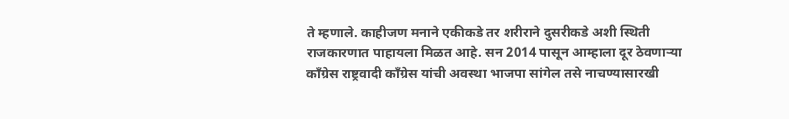ते म्हणाले. काहीजण मनाने एकीकडे तर शरीराने दुसरीकडे अशी स्थिती राजकारणात पाहायला मिळत आहे. सन 2014 पासून आम्हाला दूर ठेवणाऱ्या काँग्रेस राष्ट्रवादी काँग्रेस यांची अवस्था भाजपा सांगेल तसे नाचण्यासारखी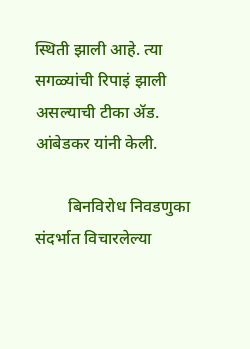स्थिती झाली आहे. त्या सगळ्यांची रिपाइं झाली असल्याची टीका ॲड. आंबेडकर यांनी केली.

        बिनविरोध निवडणुका संदर्भात विचारलेल्या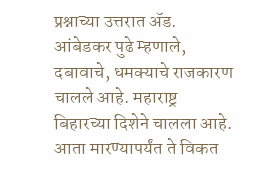प्रश्नाच्या उत्तरात ॲड. आंबेडकर पुढे म्हणाले, दबावाचे, धमक्याचे राजकारण चालले आहे. महाराष्ट्र  बिहारच्या दिशेने चालला आहे. आता मारण्यापर्यंत ते विकत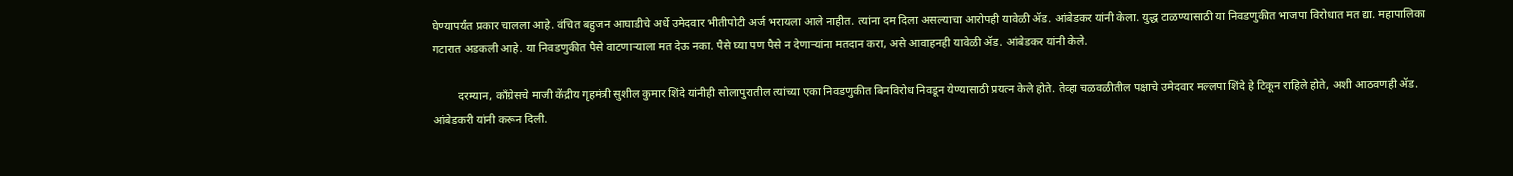घेण्यापर्यंत प्रकार चालला आहे. वंचित बहुजन आघाडीचे अर्धे उमेदवार भीतीपोटी अर्ज भरायला आले नाहीत. त्यांना दम दिला असल्याचा आरोपही यावेळी ॲड. आंबेडकर यांनी केला. युद्ध टाळण्यासाठी या निवडणुकीत भाजपा विरोधात मत द्या. महापालिका गटारात अडकली आहे. या निवडणुकीत पैसे वाटणाऱ्याला मत देऊ नका. पैसे घ्या पण पैसे न देणाऱ्यांना मतदान करा, असे आवाहनही यावेळी ॲड. आंबेडकर यांनी केले.

         दरम्यान, काँग्रेसचे माजी केंद्रीय गृहमंत्री सुशील कुमार शिंदे यांनीही सोलापुरातील त्यांच्या एका निवडणुकीत बिनविरोध निवडून येण्यासाठी प्रयत्न केले होते. तेव्हा चळवळीतील पक्षाचे उमेदवार मल्लपा शिंदे हे टिकून राहिले होते, अशी आठवणही ॲड. आंबेडकरी यांनी करून दिली.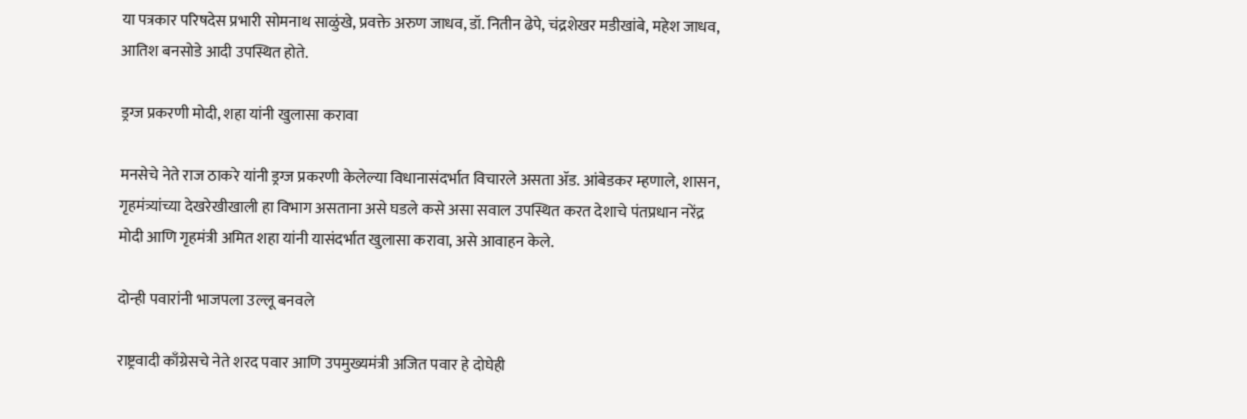या पत्रकार परिषदेस प्रभारी सोमनाथ साळुंखे, प्रवक्ते अरुण जाधव, डॉ. नितीन ढेपे, चंद्रशेखर मडीखांबे, महेश जाधव, आतिश बनसोडे आदी उपस्थित होते.

ड्रग्ज प्रकरणी मोदी, शहा यांनी खुलासा करावा

मनसेचे नेते राज ठाकरे यांनी ड्रग्ज प्रकरणी केलेल्या विधानासंदर्भात विचारले असता ॲड. आंबेडकर म्हणाले, शासन, गृहमंत्र्यांच्या देखरेखीखाली हा विभाग असताना असे घडले कसे असा सवाल उपस्थित करत देशाचे पंतप्रधान नरेंद्र मोदी आणि गृहमंत्री अमित शहा यांनी यासंदर्भात खुलासा करावा, असे आवाहन केले.

दोन्ही पवारांनी भाजपला उल्लू बनवले

राष्ट्रवादी काँग्रेसचे नेते शरद पवार आणि उपमुख्यमंत्री अजित पवार हे दोघेही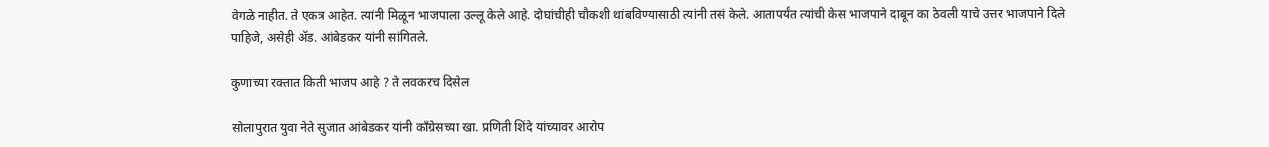वेगळे नाहीत. ते एकत्र आहेत. त्यांनी मिळून भाजपाला उल्लू केले आहे. दोघांचीही चौकशी थांबविण्यासाठी त्यांनी तसं केले. आतापर्यंत त्यांची केस भाजपाने दाबून का ठेवली याचे उत्तर भाजपाने दिले पाहिजे, असेही ॲड. आंबेडकर यांनी सांगितले.

कुणाच्या रक्तात किती भाजप आहे ? ते लवकरच दिसेल

सोलापुरात युवा नेते सुजात आंबेडकर यांनी काँग्रेसच्या खा. प्रणिती शिंदे यांच्यावर आरोप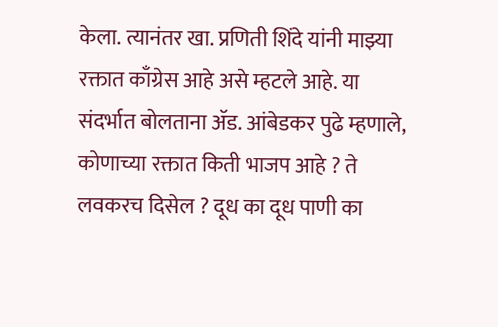केला. त्यानंतर खा. प्रणिती शिंदे यांनी माझ्या रक्तात काँग्रेस आहे असे म्हटले आहे. या संदर्भात बोलताना ॲड. आंबेडकर पुढे म्हणाले, कोणाच्या रक्तात किती भाजप आहे ? ते लवकरच दिसेल ? दूध का दूध पाणी का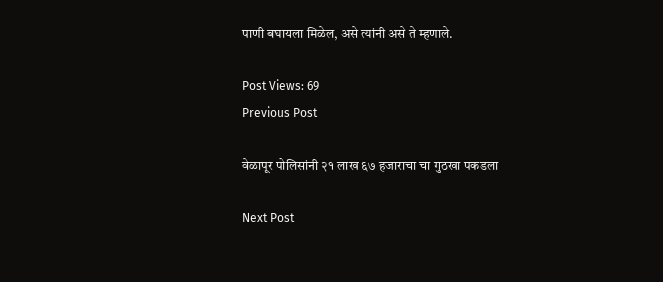पाणी बघायला मिळेल, असे त्यांनी असे ते म्हणाले.

Post Views: 69
Previous Post

वेळापूर पोलिसांनी २१ लाख ६७ हजाराचा चा गुठखा पकडला

Next Post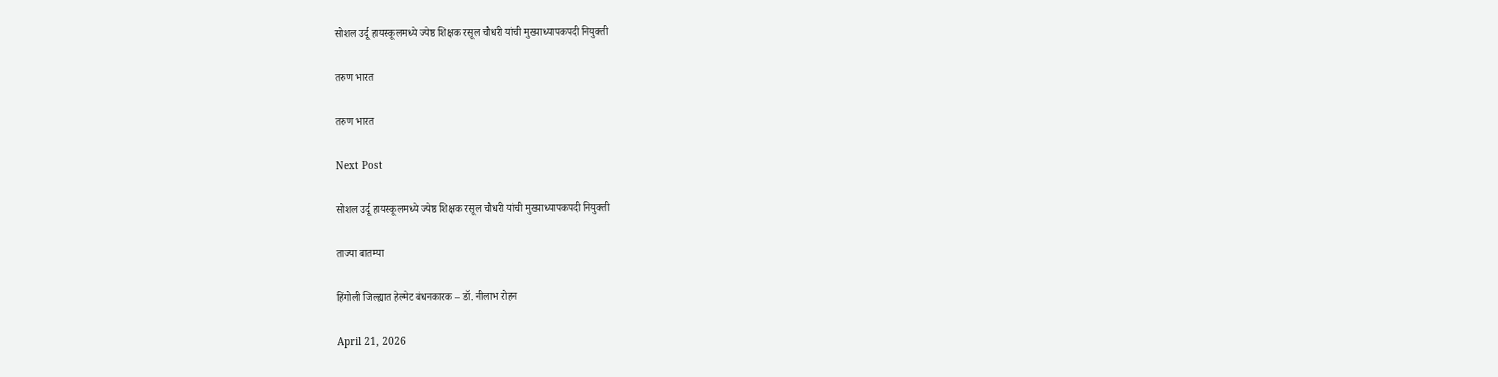सोशल उर्दू हायस्कूलमध्ये ज्येष्ठ शिक्षक रसूल चौधरी यांची मुख्याध्यापकपदी नियुक्ती

तरुण भारत

तरुण भारत

Next Post

सोशल उर्दू हायस्कूलमध्ये ज्येष्ठ शिक्षक रसूल चौधरी यांची मुख्याध्यापकपदी नियुक्ती

ताज्या बातम्या

हिंगोली जिल्ह्यात हेल्मेट बंधनकारक – डॉ. नीलाभ रोहन

April 21, 2026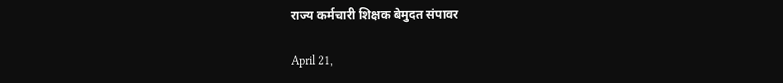राज्य कर्मचारी शिक्षक बेमुदत संपावर

April 21,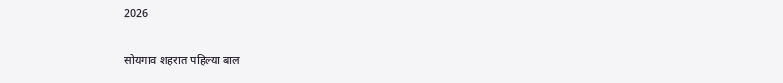2026

सोयगाव शहरात पहिल्या बाल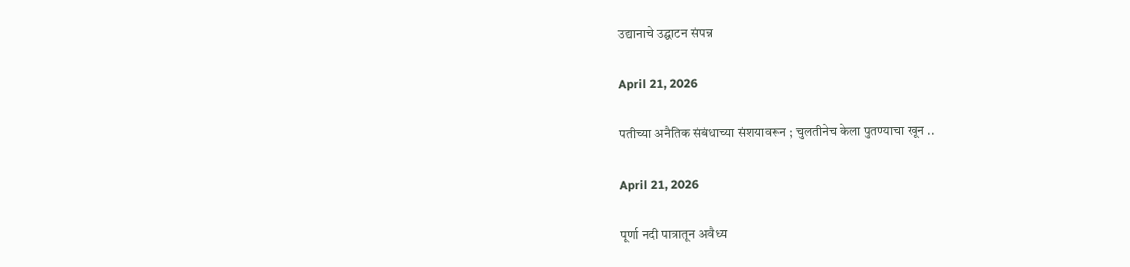उद्यानाचे उद्घाटन संपन्न

April 21, 2026

पतीच्या अनैतिक संबंधाच्या संशयावरून ; चुलतीनेच केला पुतण्याचा खून ..

April 21, 2026

पूर्णा नदी पात्रातून अवैध्य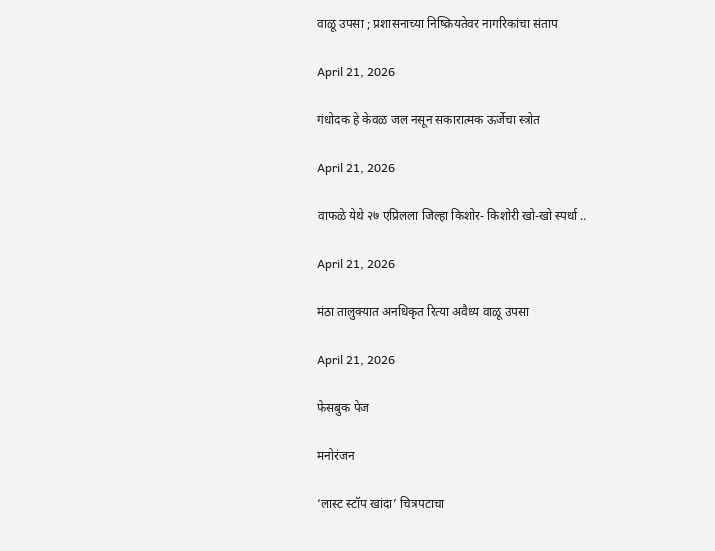वाळू उपसा ; प्रशासनाच्या निष्क्रियतेवर नागरिकांचा संताप

April 21, 2026

गंधोदक हे केवळ जल नसून सकारात्मक ऊर्जेचा स्त्रोत

April 21, 2026

वाफळे येथे २७ एप्रिलला जिल्हा किशोर- किशोरी खो-खो स्पर्धा ..

April 21, 2026

मंठा तालुक्यात अनधिकृत रित्या अवैध्य वाळू उपसा

April 21, 2026

फेसबुक पेज

मनोरंजन

‘लास्ट स्टॉप खांदा’ चित्रपटाचा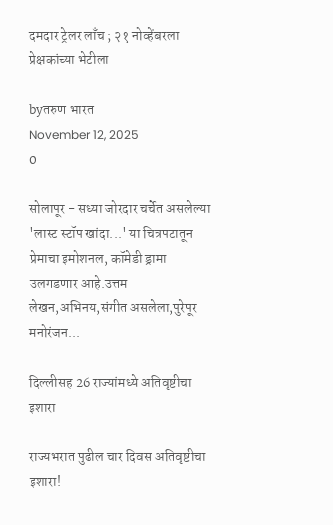दमदार ट्रेलर लाँच ; २१ नोव्हेंबरला प्रेक्षकांच्या भेटीला

byतरुण भारत
November 12, 2025
0

सोलापूर - सध्या जोरदार चर्चेत असलेल्या 'लास्ट स्टॉप खांदा...' या चित्रपटातून प्रेमाचा इमोशनल, कॉमेडी ड्रामा उलगडणार आहे.उत्तम लेखन,अभिनय,संगीत असलेला,पुरेपूर मनोरंजन...

दिल्लीसह 26 राज्यांमध्ये अतिवृष्टीचा इशारा

राज्यभरात पुढील चार दिवस अतिवृष्टीचा इशारा!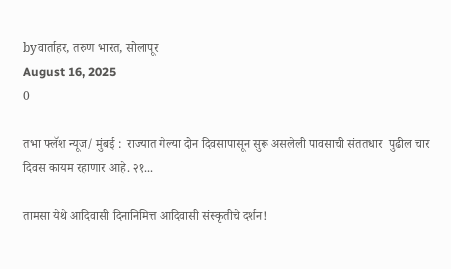byवार्ताहर, तरुण भारत, सोलापूर
August 16, 2025
0

तभा फ्लॅश न्यूज/ मुंबई :  राज्यात गेल्या दोन दिवसापासून सुरू असलेली पावसाची संततधार  पुढील चार दिवस कायम रहाणार आहे. २१...

तामसा येथे आदिवासी दिनानिमित्त आदिवासी संस्कृतीचे दर्शन!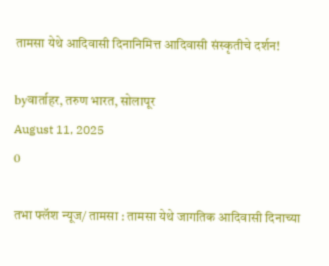तामसा येथे आदिवासी दिनानिमित्त आदिवासी संस्कृतीचे दर्शन!

byवार्ताहर, तरुण भारत, सोलापूर
August 11, 2025
0

तभा फ्लॅश न्यूज/ तामसा : तामसा येथे जागतिक आदिवासी दिनाच्या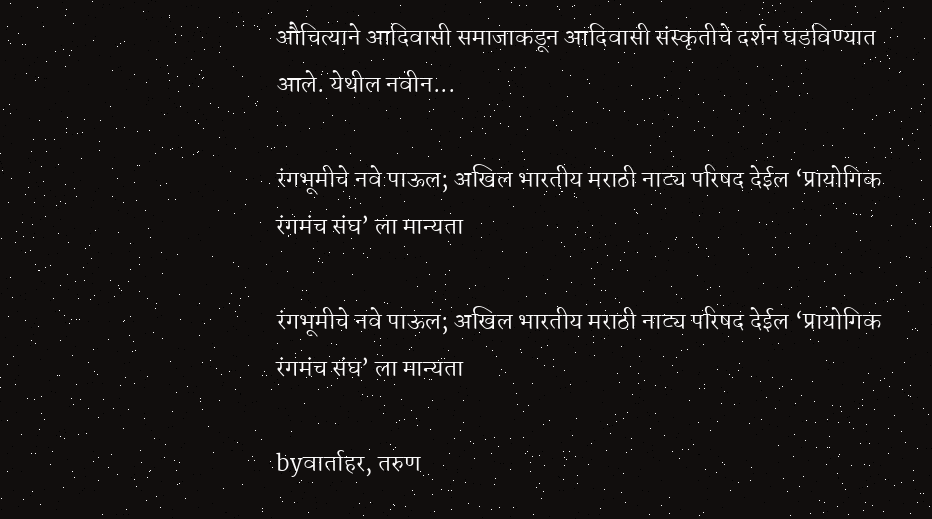औचित्याने आदिवासी समाजाकडून आदिवासी संस्कृतीचे दर्शन घडविण्यात आले. येथील नवीन...

रंगभूमीचे नवे पाऊल; अखिल भारतीय मराठी नाट्य परिषद देईल ‘प्रायोगिक रंगमंच संघ’ ला मान्यता

रंगभूमीचे नवे पाऊल; अखिल भारतीय मराठी नाट्य परिषद देईल ‘प्रायोगिक रंगमंच संघ’ ला मान्यता

byवार्ताहर, तरुण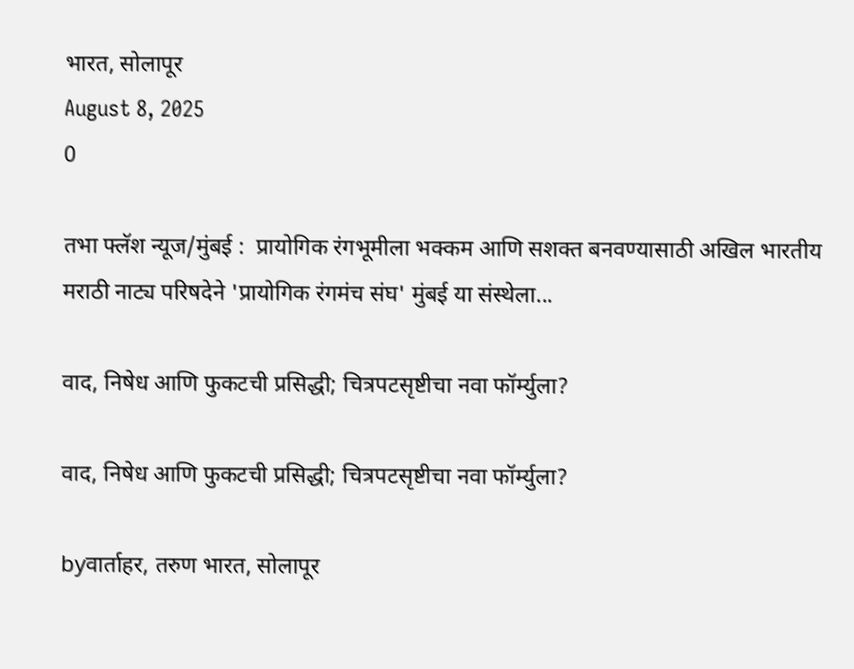भारत, सोलापूर
August 8, 2025
0

तभा फ्लॅश न्यूज/मुंबई :  प्रायोगिक रंगभूमीला भक्कम आणि सशक्त बनवण्यासाठी अखिल भारतीय मराठी नाट्य परिषदेने 'प्रायोगिक रंगमंच संघ' मुंबई या संस्थेला...

वाद, निषेध आणि फुकटची प्रसिद्धी; चित्रपटसृष्टीचा नवा फॉर्म्युला?

वाद, निषेध आणि फुकटची प्रसिद्धी; चित्रपटसृष्टीचा नवा फॉर्म्युला?

byवार्ताहर, तरुण भारत, सोलापूर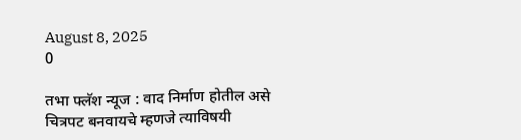August 8, 2025
0

तभा फ्लॅश न्यूज : वाद निर्माण होतील असे चित्रपट बनवायचे म्हणजे त्याविषयी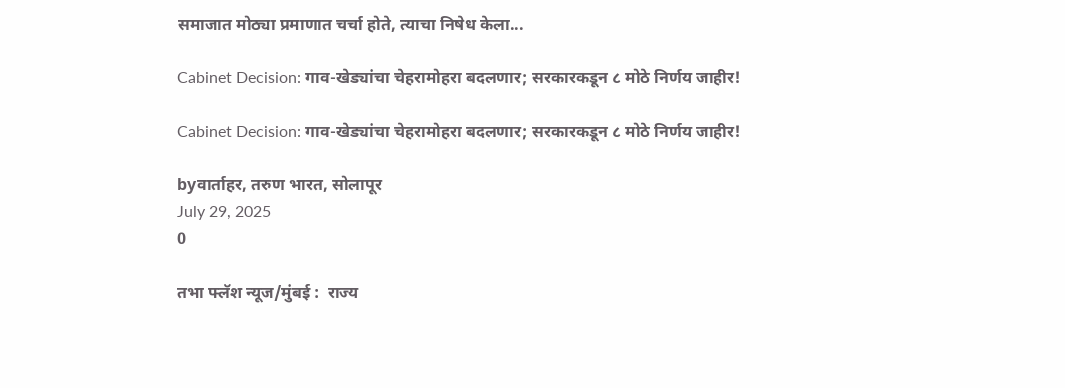समाजात मोठ्या प्रमाणात चर्चा होते, त्याचा निषेध केला...

Cabinet Decision: गाव-खेड्यांचा चेहरामोहरा बदलणार; सरकारकडून ८ मोठे निर्णय जाहीर!

Cabinet Decision: गाव-खेड्यांचा चेहरामोहरा बदलणार; सरकारकडून ८ मोठे निर्णय जाहीर!

byवार्ताहर, तरुण भारत, सोलापूर
July 29, 2025
0

तभा फ्लॅश न्यूज/मुंबई :  राज्य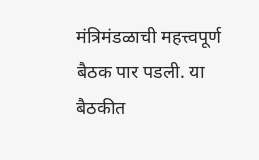मंत्रिमंडळाची महत्त्वपूर्ण बैठक पार पडली. या बैठकीत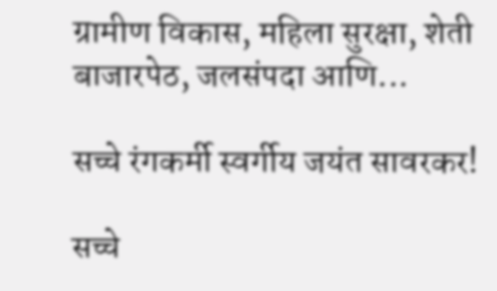ग्रामीण विकास, महिला सुरक्षा, शेती बाजारपेठ, जलसंपदा आणि...

सच्चे रंगकर्मी स्वर्गीय जयंत सावरकर!

सच्चे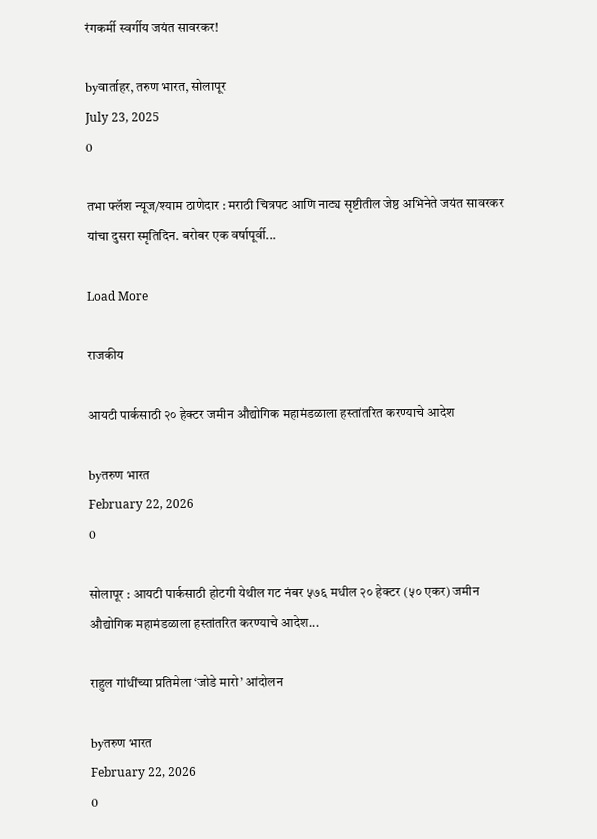रंगकर्मी स्वर्गीय जयंत सावरकर!

byवार्ताहर, तरुण भारत, सोलापूर
July 23, 2025
0

तभा फ्लॅश न्यूज/श्याम ठाणेदार : मराठी चित्रपट आणि नाट्य सृष्टीतील जेष्ठ अभिनेते जयंत सावरकर यांचा दुसरा स्मृतिदिन. बरोबर एक वर्षापूर्वी...

Load More

राजकीय

आयटी पार्कसाठी २० हेक्टर जमीन औद्योगिक महामंडळाला हस्तांतरित करण्याचे आदेश

byतरुण भारत
February 22, 2026
0

सोलापूर : आयटी पार्कसाठी होटगी येथील गट नंबर ५७६ मधील २० हेक्टर (५० एकर) जमीन औद्योगिक महामंडळाला हस्तांतरित करण्याचे आदेश...

राहुल गांधींच्या प्रतिमेला ‘जोडे मारो’ आंदोलन

byतरुण भारत
February 22, 2026
0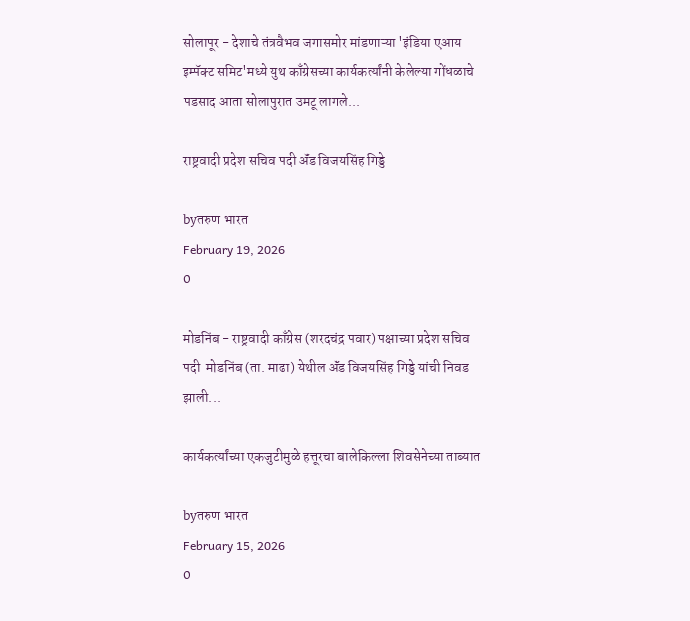सोलापूर - देशाचे तंत्रवैभव जगासमोर मांडणाऱ्या 'इंडिया एआय इम्पॅक्ट समिट'मध्ये युथ काँग्रेसच्या कार्यकर्त्यांनी केलेल्या गोंधळाचे पडसाद आता सोलापुरात उमटू लागले...

राष्ट्रवादी प्रदेश सचिव पदी ॲंड विजयसिंह गिड्डे

byतरुण भारत
February 19, 2026
0

मोडनिंब - राष्ट्रवादी काँग्रेस (शरदचंद्र पवार) पक्षाच्या प्रदेश सचिव पदी  मोडनिंब (ता. माढा) येथील ॲंड विजयसिंह गिड्डे यांची निवड झाली...

कार्यकर्त्यांच्या एकजुटीमुळे हत्तूरचा बालेकिल्ला शिवसेनेच्या ताब्यात

byतरुण भारत
February 15, 2026
0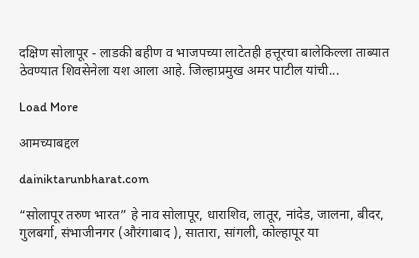दक्षिण सोलापूर - लाडकी बहीण व भाजपच्या लाटेतही हत्तूरचा बालेकिल्ला ताब्यात ठेवण्यात शिवसेनेला यश आला आहे. जिल्हाप्रमुख अमर पाटील यांची...

Load More

आमच्याबद्दल

dainiktarunbharat.com

“सोलापूर तरुण भारत” हे नाव सोलापूर, धाराशिव, लातूर, नांदेड, जालना, बीदर, गुलबर्गा, संभाजीनगर (औरंगाबाद ), सातारा, सांगली, कोल्हापूर या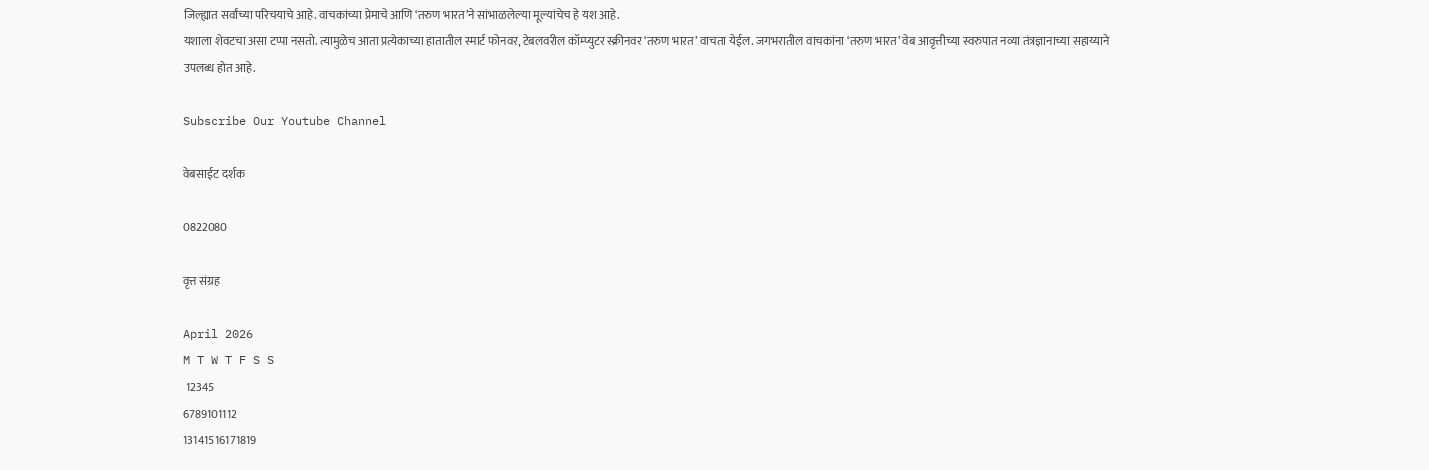जिल्ह्यात सर्वांच्या परिचयाचे आहे. वाचकांच्या प्रेमाचे आणि ‘तरुण भारत’ने सांभाळलेल्या मूल्यांचेच हे यश आहे.
यशाला शेवटचा असा टप्पा नसतो. त्यामुळेच आता प्रत्येकाच्या हातातील स्मार्ट फोनवर, टेबलवरील कॉम्प्युटर स्क्रीनवर ‘तरुण भारत’ वाचता येईल. जगभरातील वाचकांना ‘तरुण भारत’ वेब आवृत्तीच्या स्वरुपात नव्या तंत्रज्ञानाच्या सहाय्याने उपलब्ध होत आहे.

Subscribe Our Youtube Channel

वेबसाईट दर्शक

0822080

वृत्त संग्रह

April 2026
M T W T F S S
 12345
6789101112
13141516171819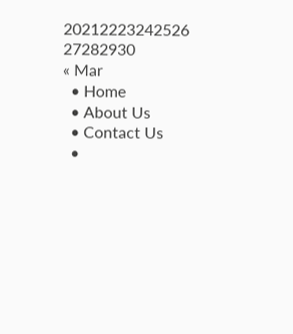20212223242526
27282930
« Mar
  • Home
  • About Us
  • Contact Us
  •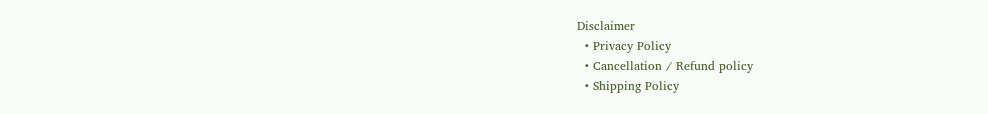Disclaimer
  • Privacy Policy
  • Cancellation / Refund policy
  • Shipping Policy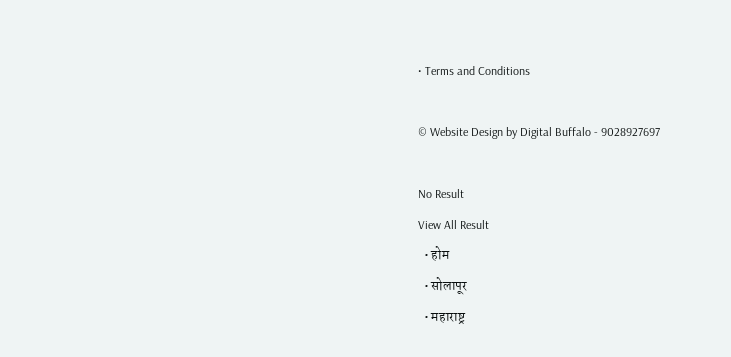• Terms and Conditions

© Website Design by Digital Buffalo - 9028927697

No Result
View All Result
  • होम
  • सोलापूर
  • महाराष्ट्र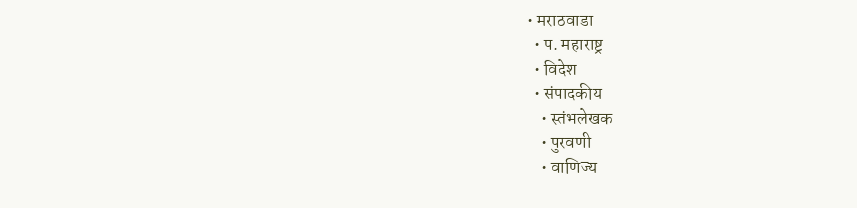• मराठवाडा
  • प. महाराष्ट्र
  • विदेश
  • संपादकीय
    • स्तंभलेखक
    • पुरवणी
    • वाणिज्य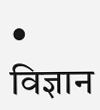• विज्ञान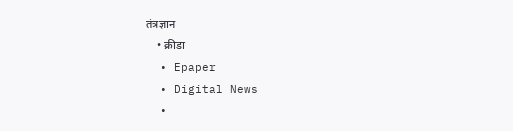तंत्रज्ञान
    • क्रीडा
  • Epaper
  • Digital News
  •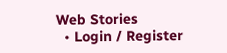Web Stories
  • Login / Register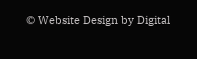© Website Design by Digital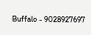Buffalo - 9028927697